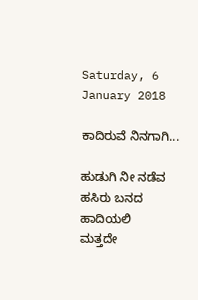Saturday, 6 January 2018

ಕಾದಿರುವೆ ನಿನಗಾಗಿ...

ಹುಡುಗಿ ನೀ ನಡೆವ ಹಸಿರು ಬನದ ಹಾದಿಯಲಿ
ಮತ್ತದೇ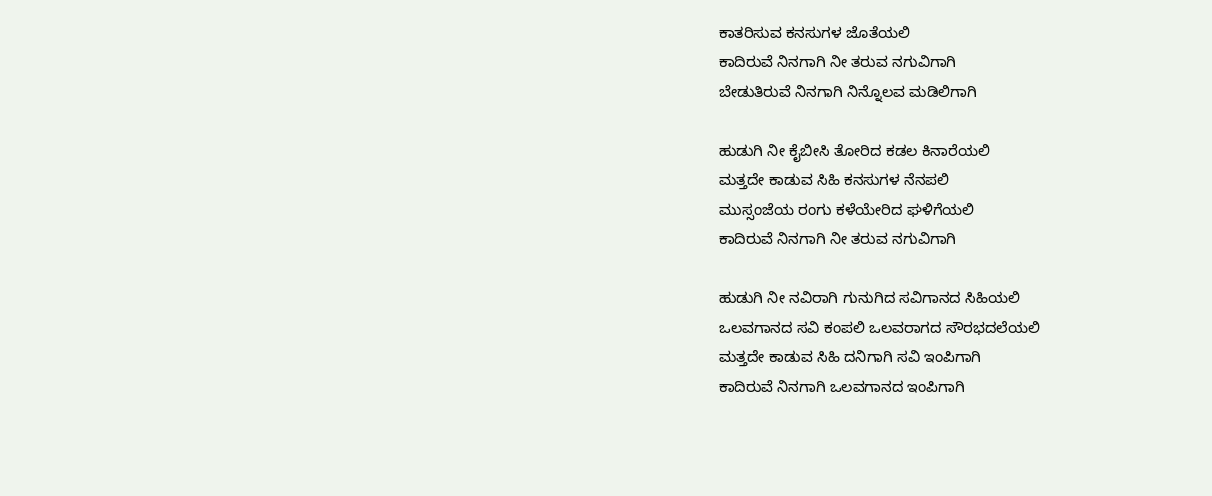ಕಾತರಿಸುವ ಕನಸುಗಳ ಜೊತೆಯಲಿ
ಕಾದಿರುವೆ ನಿನಗಾಗಿ ನೀ ತರುವ ನಗುವಿಗಾಗಿ
ಬೇಡುತಿರುವೆ ನಿನಗಾಗಿ ನಿನ್ನೊಲವ ಮಡಿಲಿಗಾಗಿ

ಹುಡುಗಿ ನೀ ಕೈಬೀಸಿ ತೋರಿದ ಕಡಲ ಕಿನಾರೆಯಲಿ
ಮತ್ತದೇ ಕಾಡುವ ಸಿಹಿ ಕನಸುಗಳ ನೆನಪಲಿ
ಮುಸ್ಸಂಜೆಯ ರಂಗು ಕಳೆಯೇರಿದ ಘಳಿಗೆಯಲಿ
ಕಾದಿರುವೆ ನಿನಗಾಗಿ ನೀ ತರುವ ನಗುವಿಗಾಗಿ

ಹುಡುಗಿ ನೀ ನವಿರಾಗಿ ಗುನುಗಿದ ಸವಿಗಾನದ ಸಿಹಿಯಲಿ
ಒಲವಗಾನದ ಸವಿ ಕಂಪಲಿ ಒಲವರಾಗದ ಸೌರಭದಲೆಯಲಿ
ಮತ್ತದೇ ಕಾಡುವ ಸಿಹಿ ದನಿಗಾಗಿ ಸವಿ ಇಂಪಿಗಾಗಿ
ಕಾದಿರುವೆ ನಿನಗಾಗಿ ಒಲವಗಾನದ ಇಂಪಿಗಾಗಿ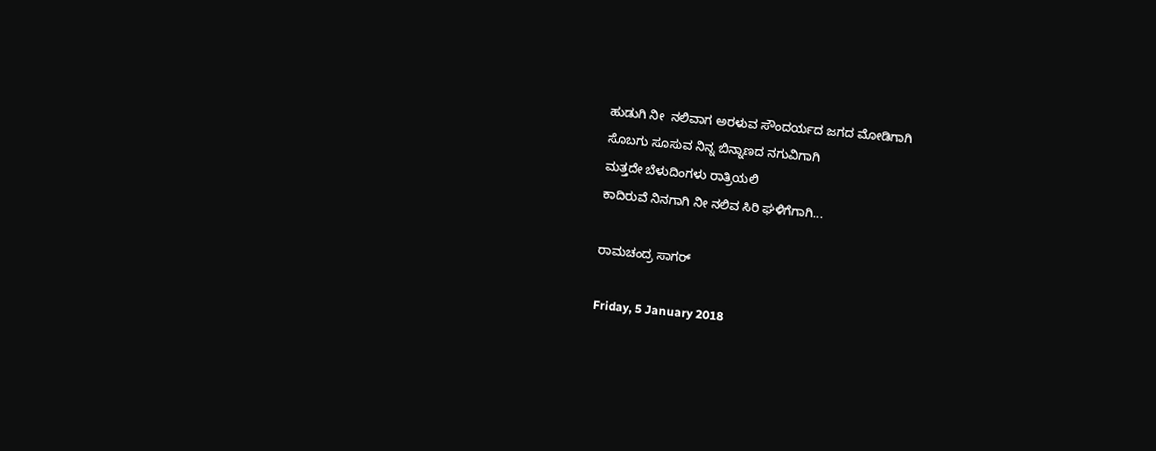ಹುಡುಗಿ ನೀ  ನಲಿವಾಗ ಅರಳುವ ಸೌಂದರ್ಯದ ಜಗದ ಮೋಡಿಗಾಗಿ
ಸೊಬಗು ಸೂಸುವ ನಿನ್ನ ಬಿನ್ನಾಣದ ನಗುವಿಗಾಗಿ
ಮತ್ತದೇ ಬೆಳುದಿಂಗಳು ರಾತ್ರಿಯಲಿ
ಕಾದಿರುವೆ ನಿನಗಾಗಿ ನೀ ನಲಿವ ಸಿರಿ ಘಳಿಗೆಗಾಗಿ...

ರಾಮಚಂದ್ರ ಸಾಗರ್

Friday, 5 January 2018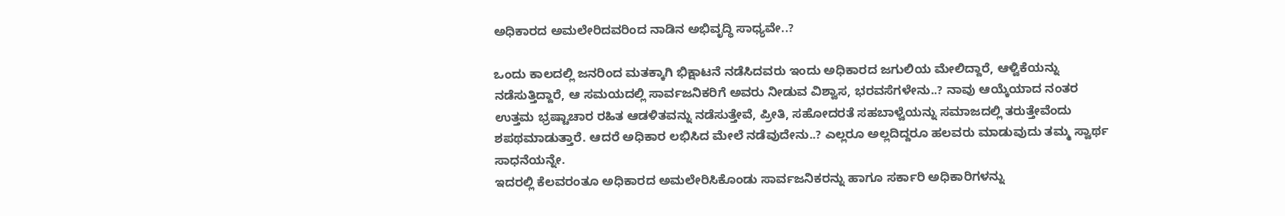ಅಧಿಕಾರದ ಅಮಲೇರಿದವರಿಂದ ನಾಡಿನ ಅಭಿವೃದ್ಧಿ ಸಾಧ್ಯವೇ..?

ಒಂದು ಕಾಲದಲ್ಲಿ ಜನರಿಂದ ಮತಕ್ಕಾಗಿ ಭಿಕ್ಷಾಟನೆ ನಡೆಸಿದವರು ಇಂದು ಅಧಿಕಾರದ ಜಗುಲಿಯ ಮೇಲಿದ್ದಾರೆ, ಆಳ್ವಿಕೆಯನ್ನು ನಡೆಸುತ್ತಿದ್ದಾರೆ, ಆ ಸಮಯದಲ್ಲಿ ಸಾರ್ವಜನಿಕರಿಗೆ ಅವರು ನೀಡುವ ವಿಶ್ವಾಸ, ಭರವಸೆಗಳೇನು..? ನಾವು ಆಯ್ಕೆಯಾದ ನಂತರ ಉತ್ತಮ ಭ್ರಷ್ಟಾಚಾರ ರಹಿತ ಆಡಳಿತವನ್ನು ನಡೆಸುತ್ತೇವೆ, ಪ್ರೀತಿ, ಸಹೋದರತೆ ಸಹಬಾಳ್ವೆಯನ್ನು ಸಮಾಜದಲ್ಲಿ ತರುತ್ತೇವೆಂದು ಶಪಥಮಾಡುತ್ತಾರೆ. ಆದರೆ ಅಧಿಕಾರ ಲಭಿಸಿದ ಮೇಲೆ ನಡೆವುದೇನು..? ಎಲ್ಲರೂ ಅಲ್ಲದಿದ್ದರೂ ಹಲವರು ಮಾಡುವುದು ತಮ್ಮ ಸ್ವಾರ್ಥ ಸಾಧನೆಯನ್ನೇ.
ಇದರಲ್ಲಿ ಕೆಲವರಂತೂ ಅಧಿಕಾರದ ಅಮಲೇರಿಸಿಕೊಂಡು ಸಾರ್ವಜನಿಕರನ್ನು ಹಾಗೂ ಸರ್ಕಾರಿ ಅಧಿಕಾರಿಗಳನ್ನು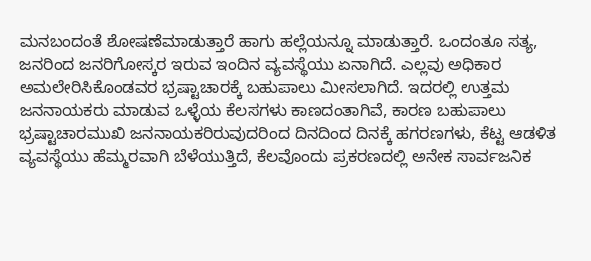ಮನಬಂದಂತೆ ಶೋಷಣೆಮಾಡುತ್ತಾರೆ ಹಾಗು ಹಲ್ಲೆಯನ್ನೂ ಮಾಡುತ್ತಾರೆ. ಒಂದಂತೂ ಸತ್ಯ, ಜನರಿಂದ ಜನರಿಗೋಸ್ಕರ ಇರುವ ಇಂದಿನ ವ್ಯವಸ್ಥೆಯು ಏನಾಗಿದೆ. ಎಲ್ಲವು ಅಧಿಕಾರ ಅಮಲೇರಿಸಿಕೊಂಡವರ ಭ್ರಷ್ಟಾಚಾರಕ್ಕೆ ಬಹುಪಾಲು ಮೀಸಲಾಗಿದೆ. ಇದರಲ್ಲಿ ಉತ್ತಮ ಜನನಾಯಕರು ಮಾಡುವ ಒಳ್ಳೆಯ ಕೆಲಸಗಳು ಕಾಣದಂತಾಗಿವೆ, ಕಾರಣ ಬಹುಪಾಲು ಭ್ರಷ್ಟಾಚಾರಮುಖಿ ಜನನಾಯಕರಿರುವುದರಿಂದ ದಿನದಿಂದ ದಿನಕ್ಕೆ ಹಗರಣಗಳು, ಕೆಟ್ಟ ಆಡಳಿತ ವ್ಯವಸ್ಥೆಯು ಹೆಮ್ಮರವಾಗಿ ಬೆಳೆಯುತ್ತಿದೆ, ಕೆಲವೊಂದು ಪ್ರಕರಣದಲ್ಲಿ ಅನೇಕ ಸಾರ್ವಜನಿಕ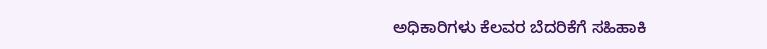ಅಧಿಕಾರಿಗಳು ಕೆಲವರ ಬೆದರಿಕೆಗೆ ಸಹಿಹಾಕಿ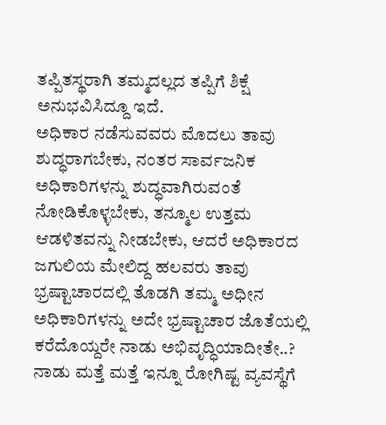ತಪ್ಪಿತಸ್ಥರಾಗಿ ತಮ್ಮದಲ್ಲದ ತಪ್ಪಿಗೆ ಶಿಕ್ಷೆ ಅನುಭವಿಸಿದ್ದೂ ಇದೆ.
ಅಧಿಕಾರ ನಡೆಸುವವರು ಮೊದಲು ತಾವು ಶುದ್ಧರಾಗಬೇಕು, ನಂತರ ಸಾರ್ವಜನಿಕ ಅಧಿಕಾರಿಗಳನ್ನು ಶುದ್ಧವಾಗಿರುವಂತೆ ನೋಡಿಕೊಳ್ಳಬೇಕು, ತನ್ಮೂಲ ಉತ್ತಮ ಆಡಳಿತವನ್ನು ನೀಡಬೇಕು, ಆದರೆ ಅಧಿಕಾರದ ಜಗುಲಿಯ ಮೇಲಿದ್ದ ಹಲವರು ತಾವು ಭ್ರಷ್ಟಾಚಾರದಲ್ಲಿ ತೊಡಗಿ ತಮ್ಮ ಅಧೀನ ಅಧಿಕಾರಿಗಳನ್ನು ಅದೇ ಭ್ರಷ್ಟಾಚಾರ ಜೊತೆಯಲ್ಲಿ ಕರೆದೊಯ್ದರೇ ನಾಡು ಅಭಿವೃದ್ಧಿಯಾದೀತೇ..? ನಾಡು ಮತ್ತೆ ಮತ್ತೆ ಇನ್ನೂ ರೋಗಿಷ್ಟ ವ್ಯವಸ್ಥೆಗೆ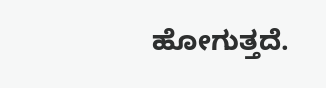ಹೋಗುತ್ತದೆ.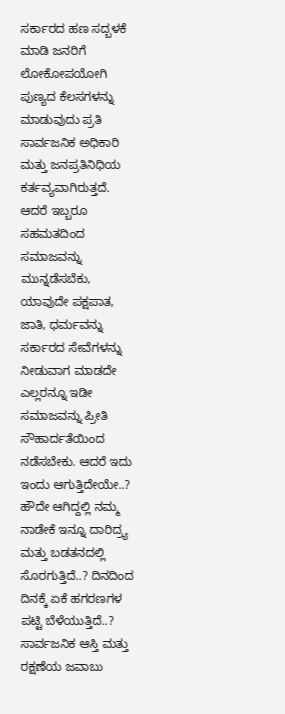ಸರ್ಕಾರದ ಹಣ ಸದ್ಬಳಕೆ ಮಾಡಿ ಜನರಿಗೆ ಲೋಕೋಪಯೋಗಿ ಪುಣ್ಯದ ಕೆಲಸಗಳನ್ನು ಮಾಡುವುದು ಪ್ರತಿ ಸಾರ್ವಜನಿಕ ಅಧಿಕಾರಿ ಮತ್ತು ಜನಪ್ರತಿನಿಧಿಯ ಕರ್ತವ್ಯವಾಗಿರುತ್ತದೆ.
ಆದರೆ ಇಬ್ಬರೂ ಸಹಮತದಿಂದ ಸಮಾಜವನ್ನು ಮುನ್ನಡೆಸಬೆಕು, ಯಾವುದೇ ಪಕ್ಷಪಾತ, ಜಾತಿ, ಧರ್ಮವನ್ನು ಸರ್ಕಾರದ ಸೇವೆಗಳನ್ನು ನೀಡುವಾಗ ಮಾಡದೇ ಎಲ್ಲರನ್ನೂ ಇಡೀ ಸಮಾಜವನ್ನು ಪ್ರೀತಿ ಸೌಹಾರ್ದತೆಯಿಂದ ನಡೆಸಬೇಕು. ಆದರೆ ಇದು ಇಂದು ಆಗುತ್ತಿದೇಯೇ..? ಹೌದೇ ಆಗಿದ್ದಲ್ಲಿ ನಮ್ಮ ನಾಡೇಕೆ ಇನ್ನೂ ದಾರಿದ್ರ್ಯ ಮತ್ತು ಬಡತನದಲ್ಲಿ ಸೊರಗುತ್ತಿದೆ..? ದಿನದಿಂದ ದಿನಕ್ಕೆ ಏಕೆ ಹಗರಣಗಳ ಪಟ್ಟಿ ಬೆಳೆಯುತ್ತಿದೆ..? ಸಾರ್ವಜನಿಕ ಆಸ್ತಿ ಮತ್ತು ರಕ್ಷಣೆಯ ಜವಾಬು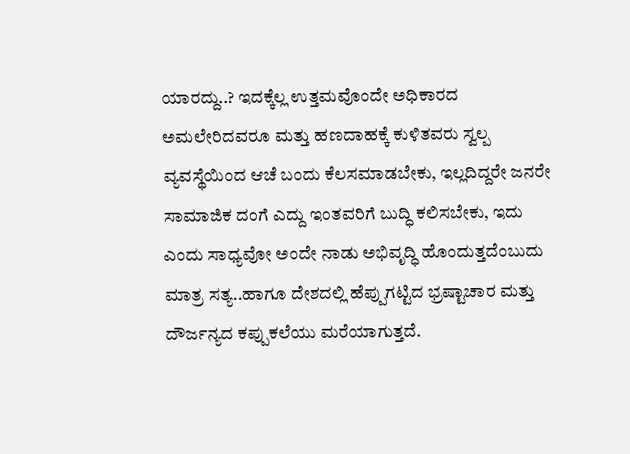ಯಾರದ್ದು..? ಇದಕ್ಕೆಲ್ಲ ಉತ್ತಮವೊಂದೇ ಅಧಿಕಾರದ ಅಮಲೇರಿದವರೂ ಮತ್ತು ಹಣದಾಹಕ್ಕೆ ಕುಳಿತವರು ಸ್ವಲ್ಪ ವ್ಯವಸ್ಥೆಯಿಂದ ಆಚೆ ಬಂದು ಕೆಲಸಮಾಡಬೇಕು, ಇಲ್ಲದಿದ್ದರೇ ಜನರೇ ಸಾಮಾಜಿಕ ದಂಗೆ ಎದ್ದು ಇಂತವರಿಗೆ ಬುದ್ಧಿ ಕಲಿಸಬೇಕು, ಇದು ಎಂದು ಸಾಧ್ಯವೋ ಅಂದೇ ನಾಡು ಅಭಿವೃದ್ಧಿ ಹೊಂದುತ್ತದೆಂಬುದು ಮಾತ್ರ ಸತ್ಯ..ಹಾಗೂ ದೇಶದಲ್ಲಿ ಹೆಪ್ಪುಗಟ್ಟಿದ ಭ್ರಷ್ಟಾಚಾರ ಮತ್ತು ದೌರ್ಜನ್ಯದ ಕಪ್ಪುಕಲೆಯು ಮರೆಯಾಗುತ್ತದೆ.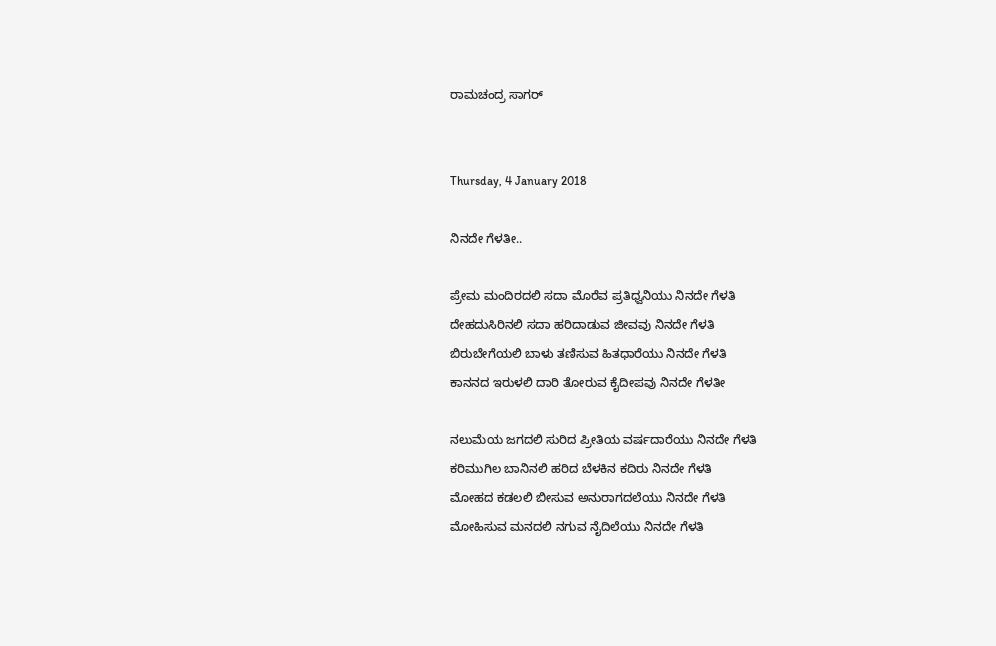ರಾಮಚಂದ್ರ ಸಾಗರ್


Thursday, 4 January 2018

ನಿನದೇ ಗೆಳತೀ..

ಪ್ರೇಮ ಮಂದಿರದಲಿ ಸದಾ ಮೊರೆವ ಪ್ರತಿಧ್ವನಿಯು ನಿನದೇ ಗೆಳತಿ
ದೇಹದುಸಿರಿನಲಿ ಸದಾ ಹರಿದಾಡುವ ಜೀವವು ನಿನದೇ ಗೆಳತಿ
ಬಿರುಬೇಗೆಯಲಿ ಬಾಳು ತಣಿಸುವ ಹಿತಧಾರೆಯು ನಿನದೇ ಗೆಳತಿ
ಕಾನನದ ಇರುಳಲಿ ದಾರಿ ತೋರುವ ಕೈದೀಪವು ನಿನದೇ ಗೆಳತೀ

ನಲುಮೆಯ ಜಗದಲಿ ಸುರಿದ ಪ್ರೀತಿಯ ವರ್ಷದಾರೆಯು ನಿನದೇ ಗೆಳತಿ
ಕರಿಮುಗಿಲ ಬಾನಿನಲಿ ಹರಿದ ಬೆಳಕಿನ ಕದಿರು ನಿನದೇ ಗೆಳತಿ
ಮೋಹದ ಕಡಲಲಿ ಬೀಸುವ ಅನುರಾಗದಲೆಯು ನಿನದೇ ಗೆಳತಿ
ಮೋಹಿಸುವ ಮನದಲಿ ನಗುವ ನೈದಿಲೆಯು ನಿನದೇ ಗೆಳತಿ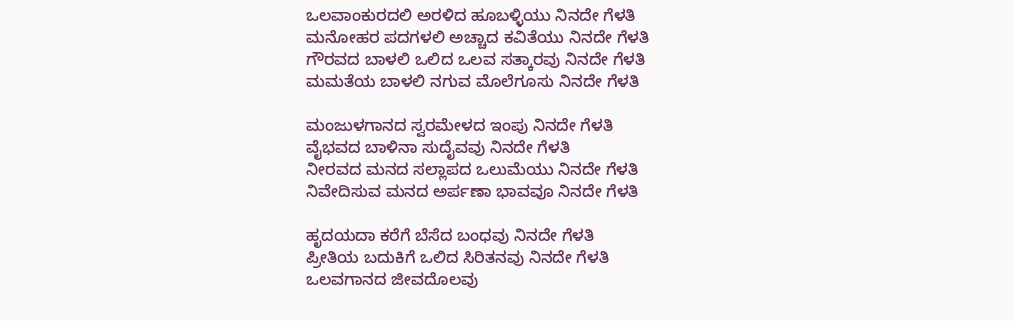ಒಲವಾಂಕುರದಲಿ ಅರಳಿದ ಹೂಬಳ್ಳಿಯು ನಿನದೇ ಗೆಳತಿ
ಮನೋಹರ ಪದಗಳಲಿ ಅಚ್ಚಾದ ಕವಿತೆಯು ನಿನದೇ ಗೆಳತಿ
ಗೌರವದ ಬಾಳಲಿ ಒಲಿದ ಒಲವ ಸತ್ಕಾರವು ನಿನದೇ ಗೆಳತಿ
ಮಮತೆಯ ಬಾಳಲಿ ನಗುವ ಮೊಲೆಗೂಸು ನಿನದೇ ಗೆಳತಿ

ಮಂಜುಳಗಾನದ ಸ್ವರಮೇಳದ ಇಂಪು ನಿನದೇ ಗೆಳತಿ
ವೈಭವದ ಬಾಳಿನಾ ಸುದೈವವು ನಿನದೇ ಗೆಳತಿ
ನೀರವದ ಮನದ ಸಲ್ಲಾಪದ ಒಲುಮೆಯು ನಿನದೇ ಗೆಳತಿ
ನಿವೇದಿಸುವ ಮನದ ಅರ್ಪಣಾ ಭಾವವೂ ನಿನದೇ ಗೆಳತಿ

ಹೃದಯದಾ ಕರೆಗೆ ಬೆಸೆದ ಬಂಧವು ನಿನದೇ ಗೆಳತಿ
ಪ್ರೀತಿಯ ಬದುಕಿಗೆ ಒಲಿದ ಸಿರಿತನವು ನಿನದೇ ಗೆಳತಿ
ಒಲವಗಾನದ ಜೀವದೊಲವು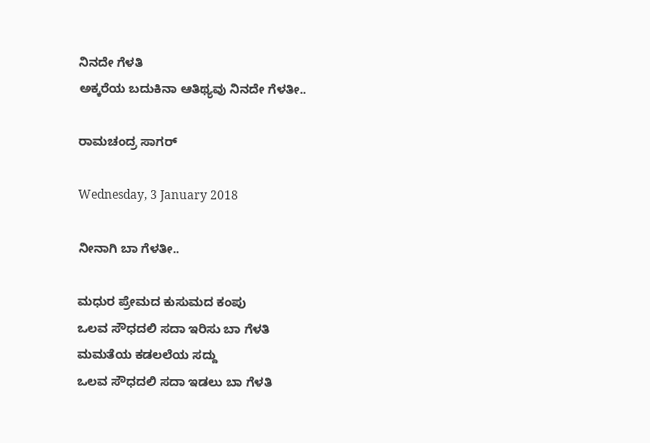ನಿನದೇ ಗೆಳತಿ
ಅಕ್ಕರೆಯ ಬದುಕಿನಾ ಆತಿಥ್ಯವು ನಿನದೇ ಗೆಳತೀ..

ರಾಮಚಂದ್ರ ಸಾಗರ್

Wednesday, 3 January 2018

ನೀನಾಗಿ ಬಾ ಗೆಳತೀ..

ಮಧುರ ಪ್ರೇಮದ ಕುಸುಮದ ಕಂಪು
ಒಲವ ಸೌಧದಲಿ ಸದಾ ಇರಿಸು ಬಾ ಗೆಳತಿ
ಮಮತೆಯ ಕಡಲಲೆಯ ಸದ್ದು
ಒಲವ ಸೌಧದಲಿ ಸದಾ ಇಡಲು ಬಾ ಗೆಳತಿ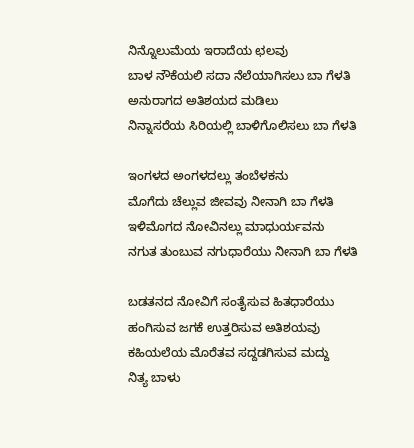ನಿನ್ನೊಲುಮೆಯ ಇರಾದೆಯ ಛಲವು
ಬಾಳ ನೌಕೆಯಲಿ ಸದಾ ನೆಲೆಯಾಗಿಸಲು ಬಾ ಗೆಳತಿ
ಅನುರಾಗದ ಅತಿಶಯದ ಮಡಿಲು
ನಿನ್ನಾಸರೆಯ ಸಿರಿಯಲ್ಲಿ ಬಾಳಿಗೊಲಿಸಲು ಬಾ ಗೆಳತಿ

ಇಂಗಳದ ಅಂಗಳದಲ್ಲು ತಂಬೆಳಕನು
ಮೊಗೆದು ಚೆಲ್ಲುವ ಜೀವವು ನೀನಾಗಿ ಬಾ ಗೆಳತಿ
ಇಳಿಮೊಗದ ನೋವಿನಲ್ಲು ಮಾಧುರ್ಯವನು
ನಗುತ ತುಂಬುವ ನಗುಧಾರೆಯು ನೀನಾಗಿ ಬಾ ಗೆಳತಿ

ಬಡತನದ ನೋವಿಗೆ ಸಂತೈಸುವ ಹಿತಧಾರೆಯು
ಹಂಗಿಸುವ ಜಗಕೆ ಉತ್ತರಿಸುವ ಅತಿಶಯವು
ಕಹಿಯಲೆಯ ಮೊರೆತವ ಸದ್ದಡಗಿಸುವ ಮದ್ದು
ನಿತ್ಯ ಬಾಳು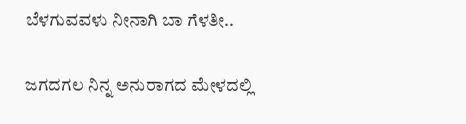ಬೆಳಗುವವಳು ನೀನಾಗಿ ಬಾ ಗೆಳತೀ..

ಜಗದಗಲ ನಿನ್ನ ಅನುರಾಗದ ಮೇಳದಲ್ಲಿ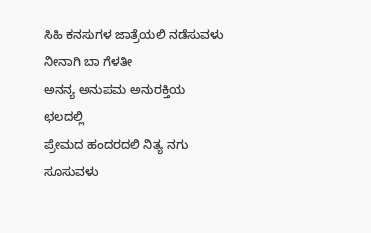ಸಿಹಿ ಕನಸುಗಳ ಜಾತ್ರೆಯಲಿ ನಡೆಸುವಳು ನೀನಾಗಿ ಬಾ ಗೆಳತೀ
ಅನನ್ಯ ಅನುಪಮ ಅನುರಕ್ತಿಯ ಛಲದಲ್ಲಿ
ಪ್ರೇಮದ ಹಂದರದಲಿ ನಿತ್ಯ ನಗು ಸೂಸುವಳು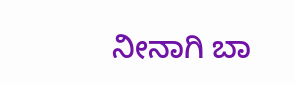ನೀನಾಗಿ ಬಾ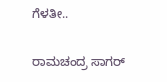ಗೆಳತೀ..

ರಾಮಚಂದ್ರ ಸಾಗರ್